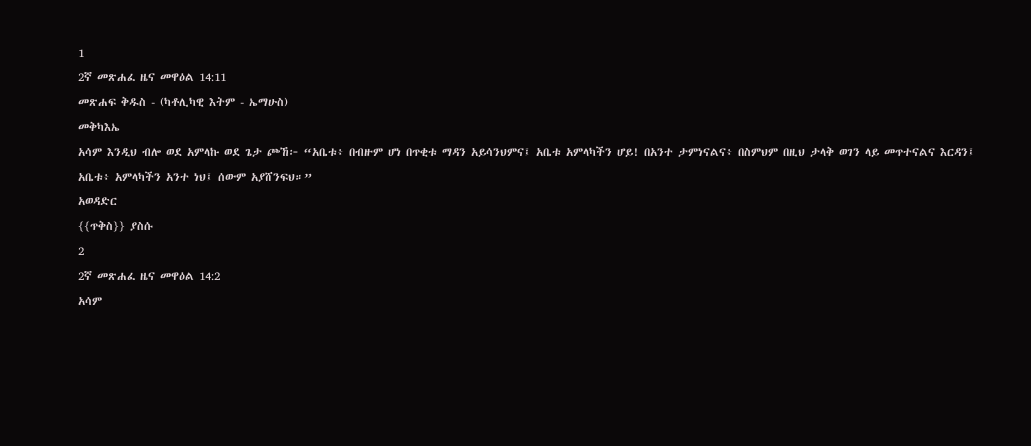1
2ኛ መጽሐፈ ዜና መዋዕል 14:11
መጽሐፍ ቅዱስ - (ካቶሊካዊ እትም - ኤማሁስ)
መቅካእኤ
አሳም እንዲህ ብሎ ወደ አምላኩ ወደ ጌታ ጮኸ፦ “አቤቱ፥ በብዙም ሆነ በጥቂቱ ማዳን አይሳንህምና፤ አቤቱ አምላካችን ሆይ! በአንተ ታምነናልና፥ በስምህም በዚህ ታላቅ ወገን ላይ መጥተናልና እርዳን፤ አቤቱ፥ አምላካችን አንተ ነህ፤ ሰውም አያሸንፍህ።”
አወዳድር
{{ጥቅስ}} ያስሱ
2
2ኛ መጽሐፈ ዜና መዋዕል 14:2
አሳም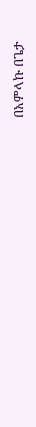በአምላኩ በጌታ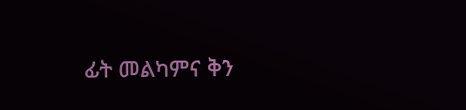ፊት መልካምና ቅን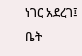ነገር አደረገ፤
ቤት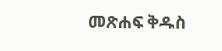መጽሐፍ ቅዱስ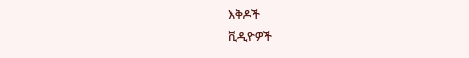እቅዶች
ቪዲዮዎች